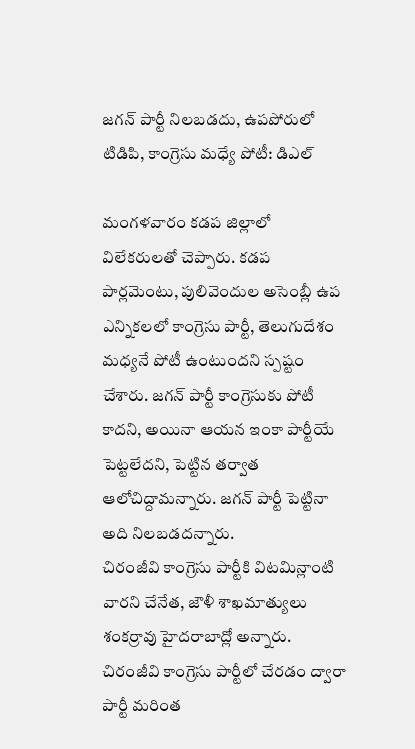జగన్ పార్టీ నిలబడదు, ఉపపోరులో టిడిపి, కాంగ్రెసు మధ్యే పోటీ: డిఎల్

మంగళవారం కడప జిల్లాలో విలేకరులతో చెప్పారు. కడప పార్లమెంటు, పులివెందుల అసెంబ్లీ ఉప ఎన్నికలలో కాంగ్రెసు పార్టీ, తెలుగుదేశం మధ్యనే పోటీ ఉంటుందని స్పష్టం చేశారు. జగన్ పార్టీ కాంగ్రెసుకు పోటీ కాదని, అయినా ఆయన ఇంకా పార్టీయే పెట్టలేదని, పెట్టిన తర్వాత ఆలోచిద్దామన్నారు. జగన్ పార్టీ పెట్టినా అది నిలబడదన్నారు.
చిరంజీవి కాంగ్రెసు పార్టీకి విటమిన్లాంటి వారని చేనేత, జౌళీ శాఖమాత్యులు శంకర్రావు హైదరాబాద్లో అన్నారు. చిరంజీవి కాంగ్రెసు పార్టీలో చేరడం ద్వారా పార్టీ మరింత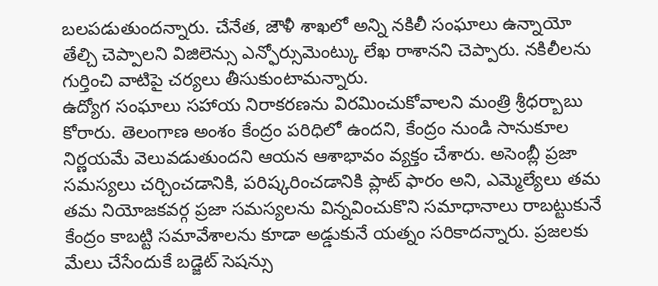బలపడుతుందన్నారు. చేనేత, జౌళీ శాఖలో అన్ని నకిలీ సంఘాలు ఉన్నాయో తేల్చి చెప్పాలని విజిలెన్సు ఎన్ఫోర్సుమెంట్కు లేఖ రాశానని చెప్పారు. నకిలీలను గుర్తించి వాటిపై చర్యలు తీసుకుంటామన్నారు.
ఉద్యోగ సంఘాలు సహాయ నిరాకరణను విరమించుకోవాలని మంత్రి శ్రీధర్బాబు కోరారు. తెలంగాణ అంశం కేంద్రం పరిధిలో ఉందని, కేంద్రం నుండి సానుకూల నిర్ణయమే వెలువడుతుందని ఆయన ఆశాభావం వ్యక్తం చేశారు. అసెంబ్లీ ప్రజా సమస్యలు చర్చించడానికి, పరిష్కరించడానికి ప్లాట్ ఫారం అని, ఎమ్మెల్యేలు తమ తమ నియోజకవర్గ ప్రజా సమస్యలను విన్నవించుకొని సమాధానాలు రాబట్టుకునే కేంద్రం కాబట్టి సమావేశాలను కూడా అడ్డుకునే యత్నం సరికాదన్నారు. ప్రజలకు మేలు చేసేందుకే బడ్జెట్ సెషన్సు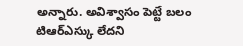అన్నారు. అవిశ్వాసం పెట్టే బలం టిఆర్ఎస్కు లేదని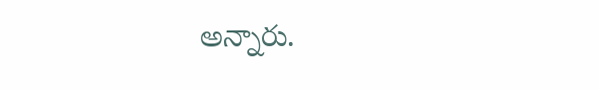అన్నారు.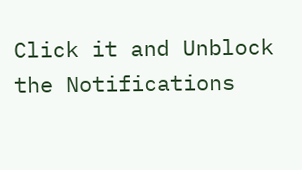Click it and Unblock the Notifications